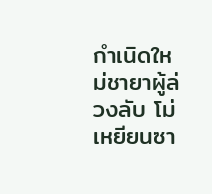กำเนิดใหม่ชายาผู้ล่วงลับ โม่เหยียนซา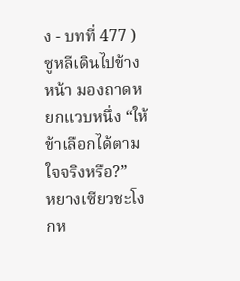ง - บทที่ 477 )
ซูหลีเดินไปข้างหน้า มองถาดหยกแวบหนึ่ง “ให้ข้าเลือกได้ตามใจจริงหรือ?”
หยางเซียวชะโงกห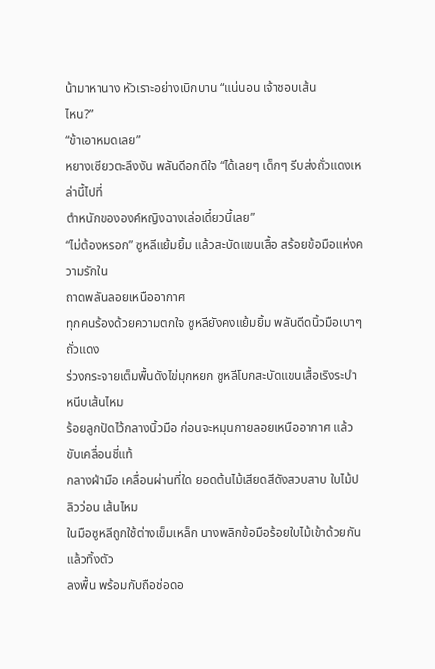น้ามาหานาง หัวเราะอย่างเบิกบาน “แน่นอน เจ้าชอบเส้น
ไหน?”
“ข้าเอาหมดเลย”
หยางเซียวตะลึงงัน พลันดีอกดีใจ “ได้เลยๆ เด็กๆ รีบส่งถั่วแดงเหล่านี้ไปที่
ตำหนักขององค์หญิงฉางเล่อเดี๋ยวนี้เลย”
“ไม่ต้องหรอก” ซูหลีแย้มยิ้ม แล้วสะบัดแขนเสื้อ สร้อยข้อมือแห่งความรักใน
ถาดพลันลอยเหนืออากาศ
ทุกคนร้องด้วยความตกใจ ซูหลียังคงแย้มยิ้ม พลันดีดนิ้วมือเบาๆ ถั่วแดง
ร่วงกระจายเต็มพื้นดังไข่มุกหยก ซูหลีโบกสะบัดแขนเสื้อเริงระบำ หนีบเส้นไหม
ร้อยลูกปัดไว้กลางนิ้วมือ ก่อนจะหมุนกายลอยเหนืออากาศ แล้วขับเคลื่อนชี่แท้
กลางฝ่ามือ เคลื่อนผ่านที่ใด ยอดต้นไม้เสียดสีดังสวบสาบ ใบไม้ปลิวว่อน เส้นไหม
ในมือซูหลีถูกใช้ต่างเข็มเหล็ก นางพลิกข้อมือร้อยใบไม้เข้าด้วยกัน แล้วทิ้งตัว
ลงพื้น พร้อมกับถือช่อดอ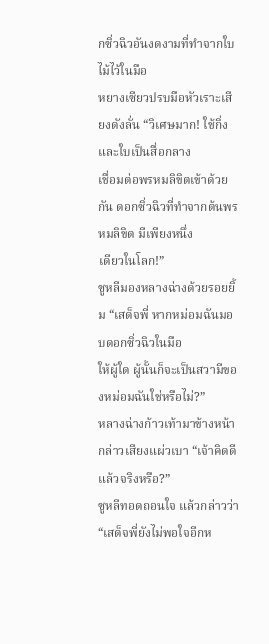กซิ่วฉิวอันงดงามที่ทำจากใบไม้ไว้ในมือ
หยางเซียวปรบมือหัวเราะเสียงดังลั่น “วิเศษมาก! ใช้กิ่งและใบเป็นสื่อกลาง
เชื่อมต่อพรหมลิขิตเข้าด้วยกัน ดอกซิ่วฉิวที่ทำจากต้นพรหมลิขิต มีเพียงหนึ่ง
เดียวในโลก!”
ซูหลีมองหลางฉ่างด้วยรอยยิ้ม “เสด็จพี่ หากหม่อมฉันมอบดอกซิ่วฉิวในมือ
ให้ผู้ใด ผู้นั้นก็จะเป็นสวามีของหม่อมฉันใช่หรือไม่?”
หลางฉ่างก้าวเท้ามาข้างหน้า กล่าวเสียงแผ่วเบา “เจ้าคิดดีแล้วจริงหรือ?”
ซูหลีทอดถอนใจ แล้วกล่าวว่า “เสด็จพี่ยังไม่พอใจอีกห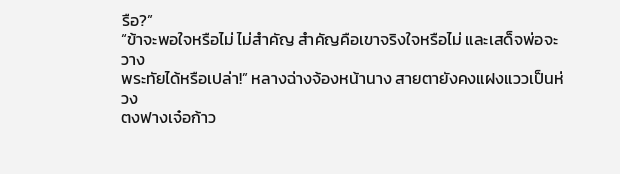รือ?”
“ข้าจะพอใจหรือไม่ ไม่สำคัญ สำคัญคือเขาจริงใจหรือไม่ และเสด็จพ่อจะวาง
พระทัยได้หรือเปล่า!” หลางฉ่างจ้องหน้านาง สายตายังคงแฝงแววเป็นห่วง
ตงฟางเจ๋อก้าว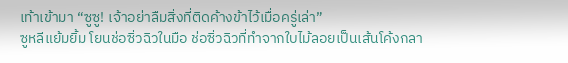เท้าเข้ามา “ซูซู! เจ้าอย่าลืมสิ่งที่ติดค้างข้าไว้เมื่อครู่เล่า”
ซูหลีแย้มยิ้ม โยนช่อซิ่วฉิวในมือ ช่อซิ่วฉิวที่ทำจากใบไม้ลอยเป็นเส้นโค้งกลา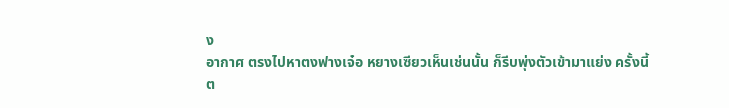ง
อากาศ ตรงไปหาตงฟางเจ๋อ หยางเซียวเห็นเช่นนั้น ก็รีบพุ่งตัวเข้ามาแย่ง ครั้งนี้
ต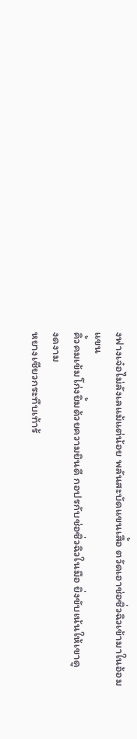งฟางเจ๋อไม่ลังเลแม้แต่น้อย พลันสะบัดแขนเสื้อ ตวัดเอาช่อซิ่วฉิวเข้ามาในอ้อม
แขน
คิ้วคมเข้มโก่งยิ้มด้วยความยินดี กอปรกับช่อซิ่วฉิวในมือ ยิ่งขับเน้นให้เขาดู
งดงาม
หยางเซียวกระทืบเท้าร้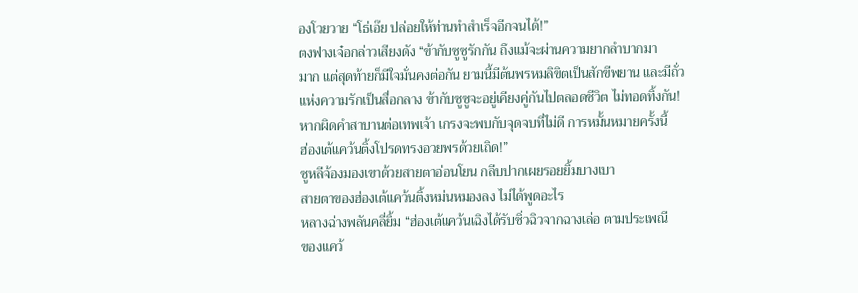องโวยวาย “โธ่เอ๊ย ปล่อยให้ท่านทำสำเร็จอีกจนได้!”
ตงฟางเจ๋อกล่าวเสียงดัง “ข้ากับซูซูรักกัน ถึงแม้จะผ่านความยากลำบากมา
มาก แต่สุดท้ายก็มีใจมั่นคงต่อกัน ยามนี้มีต้นพรหมลิขิตเป็นสักขีพยาน และมีถั่ว
แห่งความรักเป็นสื่อกลาง ข้ากับซูซูจะอยู่เคียงคู่กันไปตลอดชีวิต ไม่ทอดทิ้งกัน!
หากผิดคำสาบานต่อเทพเจ้า เกรงจะพบกับจุดจบที่ไม่ดี การหมั้นหมายครั้งนี้
ฮ่องเต้แคว้นติ้งโปรดทรงอวยพรด้วยเถิด!”
ซูหลีจ้องมองเขาด้วยสายตาอ่อนโยน กลีบปากเผยรอยยิ้มบางเบา
สายตาของฮ่องเต้แคว้นติ้งหม่นหมองลง ไม่ได้พูดอะไร
หลางฉ่างพลันคลี่ยิ้ม “ฮ่องเต้แคว้นเฉิงได้รับซิ่วฉิวจากฉางเล่อ ตามประเพณี
ของแคว้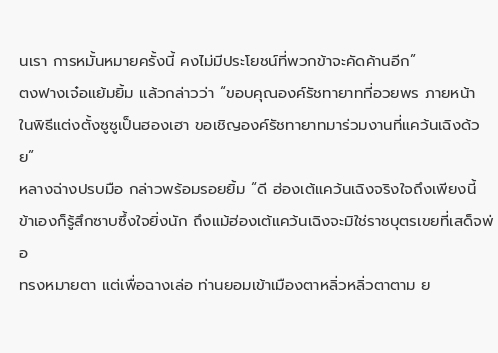นเรา การหมั้นหมายครั้งนี้ คงไม่มีประโยชน์ที่พวกข้าจะคัดค้านอีก”
ตงฟางเจ๋อแย้มยิ้ม แล้วกล่าวว่า “ขอบคุณองค์รัชทายาทที่อวยพร ภายหน้า
ในพิธีแต่งตั้งซูซูเป็นฮองเฮา ขอเชิญองค์รัชทายาทมาร่วมงานที่แคว้นเฉิงด้วย”
หลางฉ่างปรบมือ กล่าวพร้อมรอยยิ้ม “ดี ฮ่องเต้แคว้นเฉิงจริงใจถึงเพียงนี้
ข้าเองก็รู้สึกซาบซึ้งใจยิ่งนัก ถึงแม้ฮ่องเต้แคว้นเฉิงจะมิใช่ราชบุตรเขยที่เสด็จพ่อ
ทรงหมายตา แต่เพื่อฉางเล่อ ท่านยอมเข้าเมืองตาหลิ่วหลิ่วตาตาม ย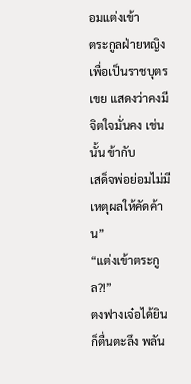อมแต่งเข้า
ตระกูลฝ่ายหญิงเพื่อเป็นราชบุตรเขย แสดงว่าคงมีจิตใจมั่นคง เช่นนั้น ข้ากับ
เสด็จพ่อย่อมไม่มีเหตุผลให้คัดค้าน”
“แต่งเข้าตระกูล?!”
ตงฟางเจ๋อได้ยินก็ตื่นตะลึง พลัน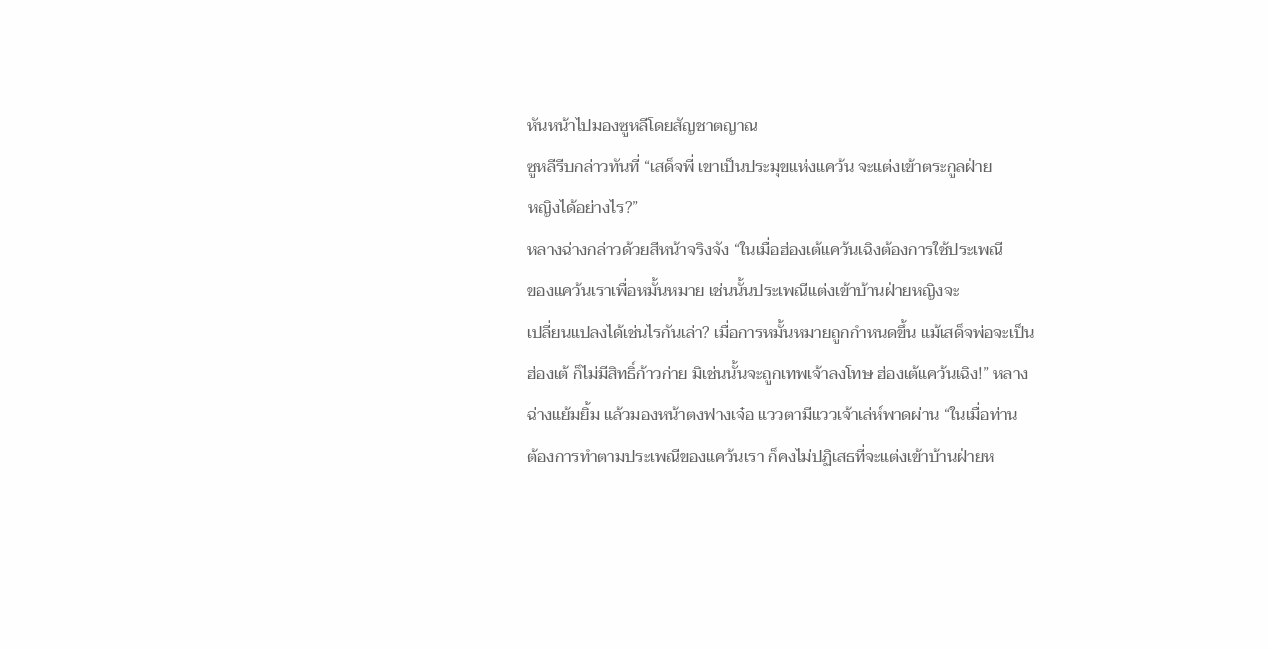หันหน้าไปมองซูหลีโดยสัญชาตญาณ
ซูหลีรีบกล่าวทันที่ “เสด็จพี่ เขาเป็นประมุขแห่งแคว้น จะแต่งเข้าตระกูลฝ่าย
หญิงได้อย่างไร?”
หลางฉ่างกล่าวด้วยสีหน้าจริงจัง “ในเมื่อฮ่องเต้แคว้นเฉิงต้องการใช้ประเพณี
ของแคว้นเราเพื่อหมั้นหมาย เช่นนั้นประเพณีแต่งเข้าบ้านฝ่ายหญิงจะ
เปลี่ยนแปลงได้เช่นไรกันเล่า? เมื่อการหมั้นหมายถูกกำหนดขึ้น แม้เสด็จพ่อจะเป็น
ฮ่องเต้ ก็ไม่มีสิทธิ์ก้าวก่าย มิเช่นนั้นจะถูกเทพเจ้าลงโทษ ฮ่องเต้แคว้นเฉิง!” หลาง
ฉ่างแย้มยิ้ม แล้วมองหน้าตงฟางเจ๋อ แววตามีแววเจ้าเล่ห์พาดผ่าน “ในเมื่อท่าน
ต้องการทำตามประเพณีของแคว้นเรา ก็คงไม่ปฏิเสธที่จะแต่งเข้าบ้านฝ่ายห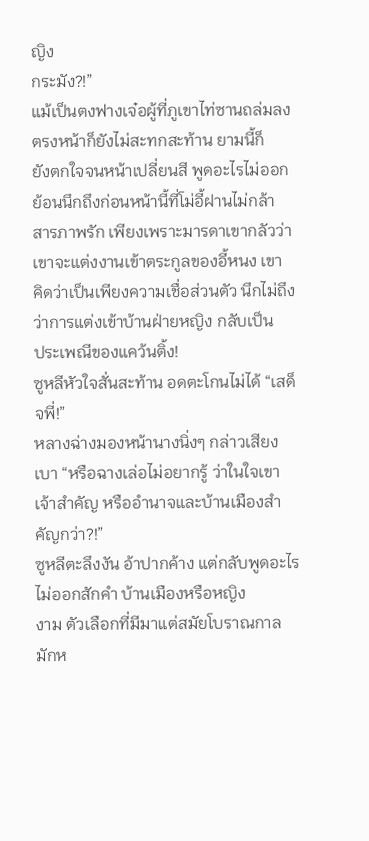ญิง
กระมัง?!”
แม้เป็นตงฟางเจ๋อผู้ที่ภูเขาไท่ซานถล่มลงตรงหน้าก็ยังไม่สะทกสะท้าน ยามนี้ก็
ยังตกใจจนหน้าเปลี่ยนสี พูดอะไรไม่ออก ย้อนนึกถึงก่อนหน้านี้ที่โม่อี้ฝานไม่กล้า
สารภาพรัก เพียงเพราะมารดาเขากลัวว่าเขาจะแต่งงานเข้าตระกูลของอี้หนง เขา
คิดว่าเป็นเพียงความเชื่อส่วนตัว นึกไม่ถึงว่าการแต่งเข้าบ้านฝ่ายหญิง กลับเป็น
ประเพณีของแคว้นติ้ง!
ซูหลีหัวใจสั่นสะท้าน อดตะโกนไม่ได้ “เสด็จพี่!”
หลางฉ่างมองหน้านางนิ่งๆ กล่าวเสียงเบา “หรือฉางเล่อไม่อยากรู้ ว่าในใจเขา
เจ้าสำคัญ หรืออำนาจและบ้านเมืองสำคัญกว่า?!”
ซูหลีตะลึงงัน อ้าปากค้าง แต่กลับพูดอะไรไม่ออกสักคำ บ้านเมืองหรือหญิง
งาม ตัวเลือกที่มีมาแต่สมัยโบราณกาล มักห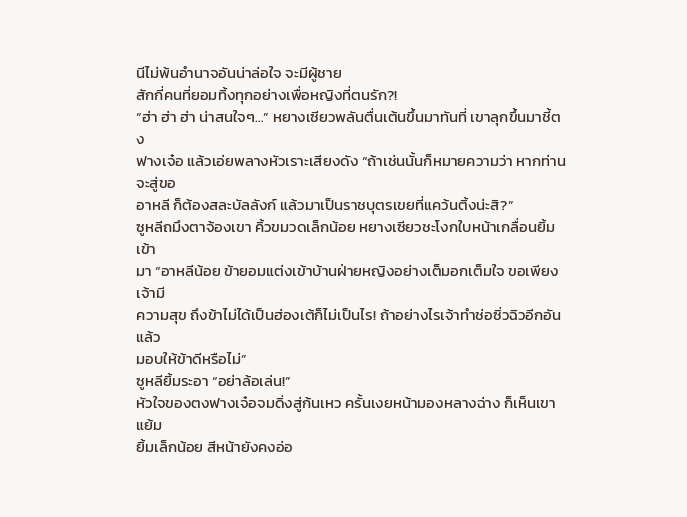นีไม่พ้นอำนาจอันน่าล่อใจ จะมีผู้ชาย
สักกี่คนที่ยอมทิ้งทุกอย่างเพื่อหญิงที่ตนรัก?!
“ฮ่า ฮ่า ฮ่า น่าสนใจๆ…” หยางเซียวพลันตื่นเต้นขึ้นมาทันที่ เขาลุกขึ้นมาชี้ตง
ฟางเจ๋อ แล้วเอ่ยพลางหัวเราะเสียงดัง “ถ้าเช่นนั้นก็หมายความว่า หากท่านจะสู่ขอ
อาหลี ก็ต้องสละบัลลังก์ แล้วมาเป็นราชบุตรเขยที่แคว้นติ้งน่ะสิ?”
ซูหลีถมึงตาจ้องเขา คิ้วขมวดเล็กน้อย หยางเซียวชะโงกใบหน้าเกลื่อนยิ้มเข้า
มา “อาหลีน้อย ข้ายอมแต่งเข้าบ้านฝ่ายหญิงอย่างเต็มอกเต็มใจ ขอเพียงเจ้ามี
ความสุข ถึงข้าไม่ได้เป็นฮ่องเต้ก็ไม่เป็นไร! ถ้าอย่างไรเจ้าทำช่อซิ่วฉิวอีกอัน แล้ว
มอบให้ข้าดีหรือไม่”
ซูหลียิ้มระอา “อย่าล้อเล่น!”
หัวใจของตงฟางเจ๋อจมดิ่งสู่ก้นเหว ครั้นเงยหน้ามองหลางฉ่าง ก็เห็นเขาแย้ม
ยิ้มเล็กน้อย สีหน้ายังคงอ่อ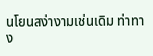นโยนสง่างามเช่นเดิม ท่าทาง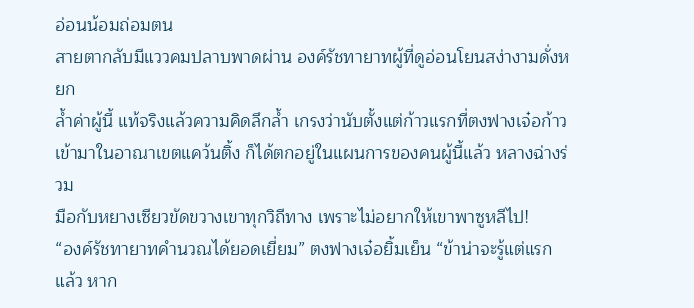อ่อนน้อมถ่อมตน
สายตากลับมีแววคมปลาบพาดผ่าน องค์รัชทายาทผู้ที่ดูอ่อนโยนสง่างามดั่งหยก
ล้ำค่าผู้นี้ แท้จริงแล้วความคิดลึกล้ำ เกรงว่านับตั้งแต่ก้าวแรกที่ตงฟางเจ๋อก้าว
เข้ามาในอาณาเขตแคว้นติ้ง ก็ได้ตกอยู่ในแผนการของคนผู้นี้แล้ว หลางฉ่างร่วม
มือกับหยางเซียวขัดขวางเขาทุกวิถีทาง เพราะไม่อยากให้เขาพาซูหลีไป!
“องค์รัชทายาทคำนวณได้ยอดเยี่ยม” ตงฟางเจ๋อยิ้มเย็น “ข้าน่าจะรู้แต่แรก
แล้ว หาก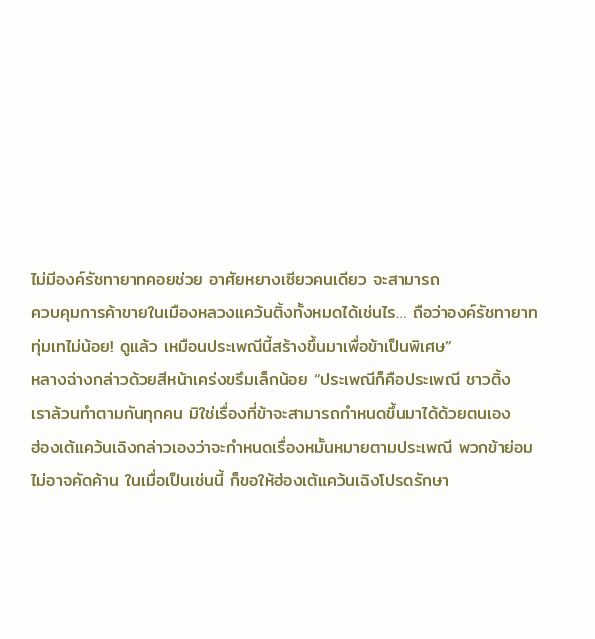ไม่มีองค์รัชทายาทคอยช่วย อาศัยหยางเซียวคนเดียว จะสามารถ
ควบคุมการค้าขายในเมืองหลวงแคว้นติ้งทั้งหมดได้เช่นไร… ถือว่าองค์รัชทายาท
ทุ่มเทไม่น้อย! ดูแล้ว เหมือนประเพณีนี้สร้างขึ้นมาเพื่อข้าเป็นพิเศษ”
หลางฉ่างกล่าวด้วยสีหน้าเคร่งขรึมเล็กน้อย “ประเพณีก็คือประเพณี ชาวติ้ง
เราล้วนทำตามกันทุกคน มิใช่เรื่องที่ข้าจะสามารถกำหนดขึ้นมาได้ด้วยตนเอง
ฮ่องเต้แคว้นเฉิงกล่าวเองว่าจะกำหนดเรื่องหมั้นหมายตามประเพณี พวกข้าย่อม
ไม่อาจคัดค้าน ในเมื่อเป็นเช่นนี้ ก็ขอให้ฮ่องเต้แคว้นเฉิงโปรดรักษา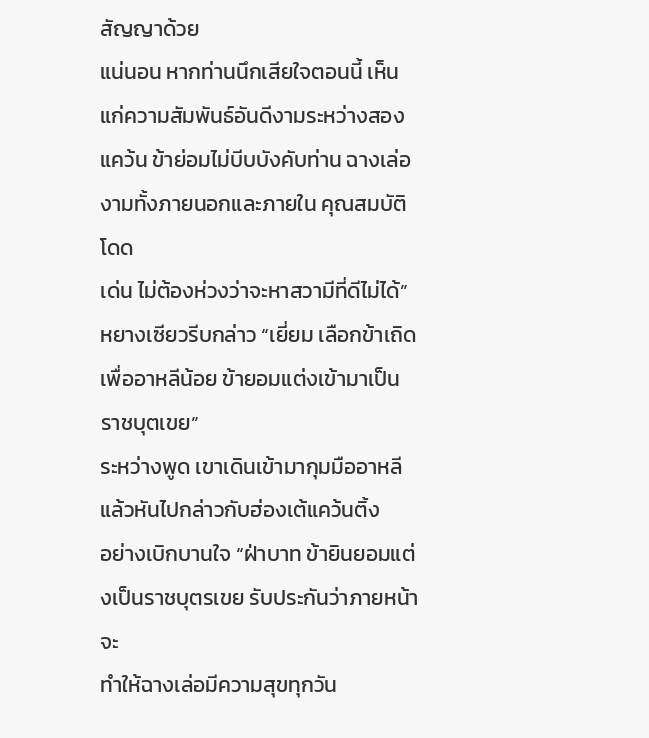สัญญาด้วย
แน่นอน หากท่านนึกเสียใจตอนนี้ เห็นแก่ความสัมพันธ์อันดีงามระหว่างสอง
แคว้น ข้าย่อมไม่บีบบังคับท่าน ฉางเล่องามทั้งภายนอกและภายใน คุณสมบัติโดด
เด่น ไม่ต้องห่วงว่าจะหาสวามีที่ดีไม่ได้”
หยางเซียวรีบกล่าว “เยี่ยม เลือกข้าเถิด เพื่ออาหลีน้อย ข้ายอมแต่งเข้ามาเป็น
ราชบุตเขย”
ระหว่างพูด เขาเดินเข้ามากุมมืออาหลี แล้วหันไปกล่าวกับฮ่องเต้แคว้นติ้ง
อย่างเบิกบานใจ “ฝ่าบาท ข้ายินยอมแต่งเป็นราชบุตรเขย รับประกันว่าภายหน้าจะ
ทำให้ฉางเล่อมีความสุขทุกวัน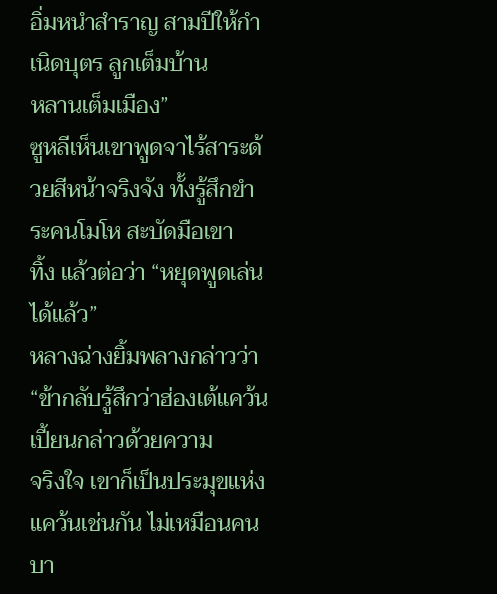อิ่มหนำสำราญ สามปีให้กำเนิดบุตร ลูกเต็มบ้าน
หลานเต็มเมือง”
ซูหลีเห็นเขาพูดจาไร้สาระด้วยสีหน้าจริงจัง ทั้งรู้สึกขำระคนโมโห สะบัดมือเขา
ทิ้ง แล้วต่อว่า “หยุดพูดเล่นได้แล้ว”
หลางฉ่างยิ้มพลางกล่าวว่า “ข้ากลับรู้สึกว่าฮ่องเต้แคว้นเปี้ยนกล่าวด้วยความ
จริงใจ เขาก็เป็นประมุขแห่งแคว้นเช่นกัน ไม่เหมือนคนบา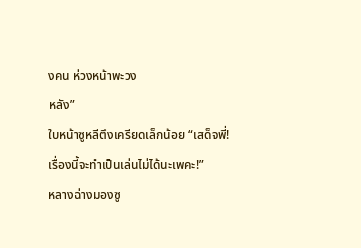งคน ห่วงหน้าพะวง
หลัง”
ใบหน้าซูหลีตึงเครียดเล็กน้อย “เสด็จพี่! เรื่องนี้จะทำเป็นเล่นไม่ได้นะเพคะ!”
หลางฉ่างมองซู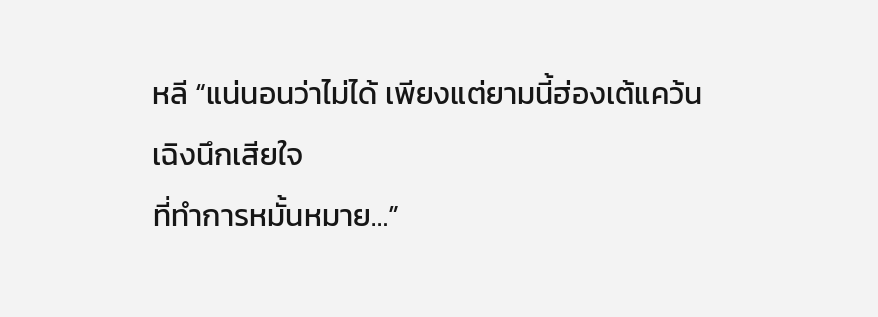หลี “แน่นอนว่าไม่ได้ เพียงแต่ยามนี้ฮ่องเต้แคว้นเฉิงนึกเสียใจ
ที่ทำการหมั้นหมาย…”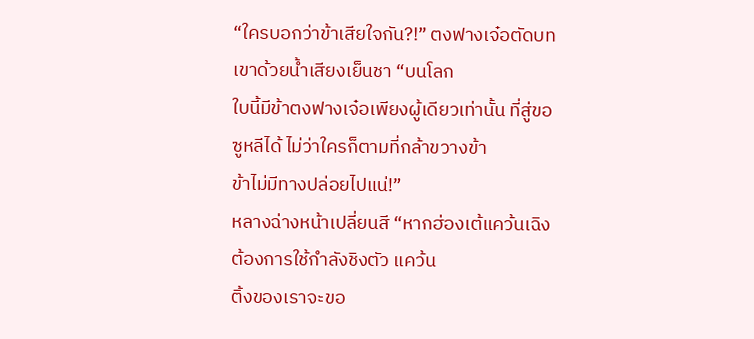“ใครบอกว่าข้าเสียใจกัน?!” ตงฟางเจ๋อตัดบทเขาด้วยน้ำเสียงเย็นชา “บนโลก
ใบนี้มีข้าตงฟางเจ๋อเพียงผู้เดียวเท่านั้น ที่สู่ขอซูหลีได้ ไม่ว่าใครก็ตามที่กล้าขวางข้า
ข้าไม่มีทางปล่อยไปแน่!”
หลางฉ่างหน้าเปลี่ยนสี “หากฮ่องเต้แคว้นเฉิงต้องการใช้กำลังชิงตัว แคว้น
ติ้งของเราจะขอ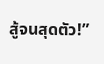สู้จนสุดตัว!”